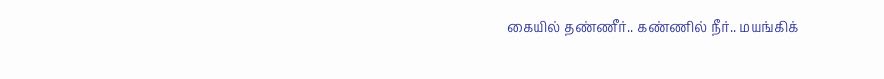கையில் தண்ணீர்.. கண்ணில் நீர்.. மயங்கிக்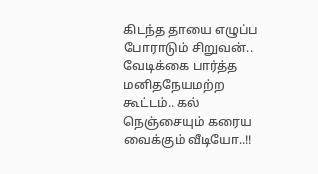கிடந்த தாயை எழுப்ப போராடும் சிறுவன்.. வேடிக்கை பார்த்த மனிதநேயமற்ற கூட்டம்.. கல் நெஞ்சையும் கரைய வைக்கும் வீடியோ..!!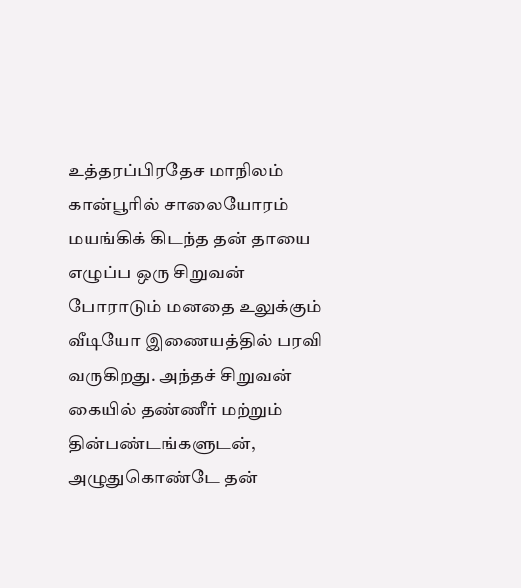உத்தரப்பிரதேச மாநிலம் கான்பூரில் சாலையோரம் மயங்கிக் கிடந்த தன் தாயை எழுப்ப ஒரு சிறுவன் போராடும் மனதை உலுக்கும் வீடியோ இணையத்தில் பரவி வருகிறது. அந்தச் சிறுவன் கையில் தண்ணீர் மற்றும் தின்பண்டங்களுடன், அழுதுகொண்டே தன்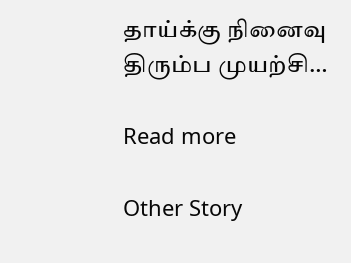தாய்க்கு நினைவு திரும்ப முயற்சி…

Read more

Other Story